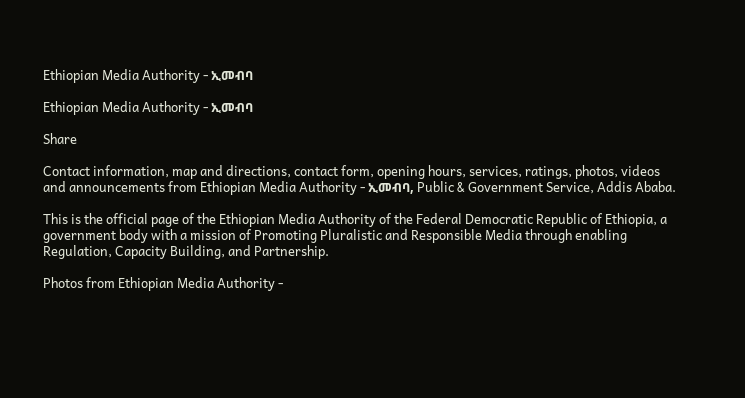Ethiopian Media Authority - ኢመብባ

Ethiopian Media Authority - ኢመብባ

Share

Contact information, map and directions, contact form, opening hours, services, ratings, photos, videos and announcements from Ethiopian Media Authority - ኢመብባ, Public & Government Service, Addis Ababa.

This is the official page of the Ethiopian Media Authority of the Federal Democratic Republic of Ethiopia, a government body with a mission of Promoting Pluralistic and Responsible Media through enabling Regulation, Capacity Building, and Partnership.

Photos from Ethiopian Media Authority -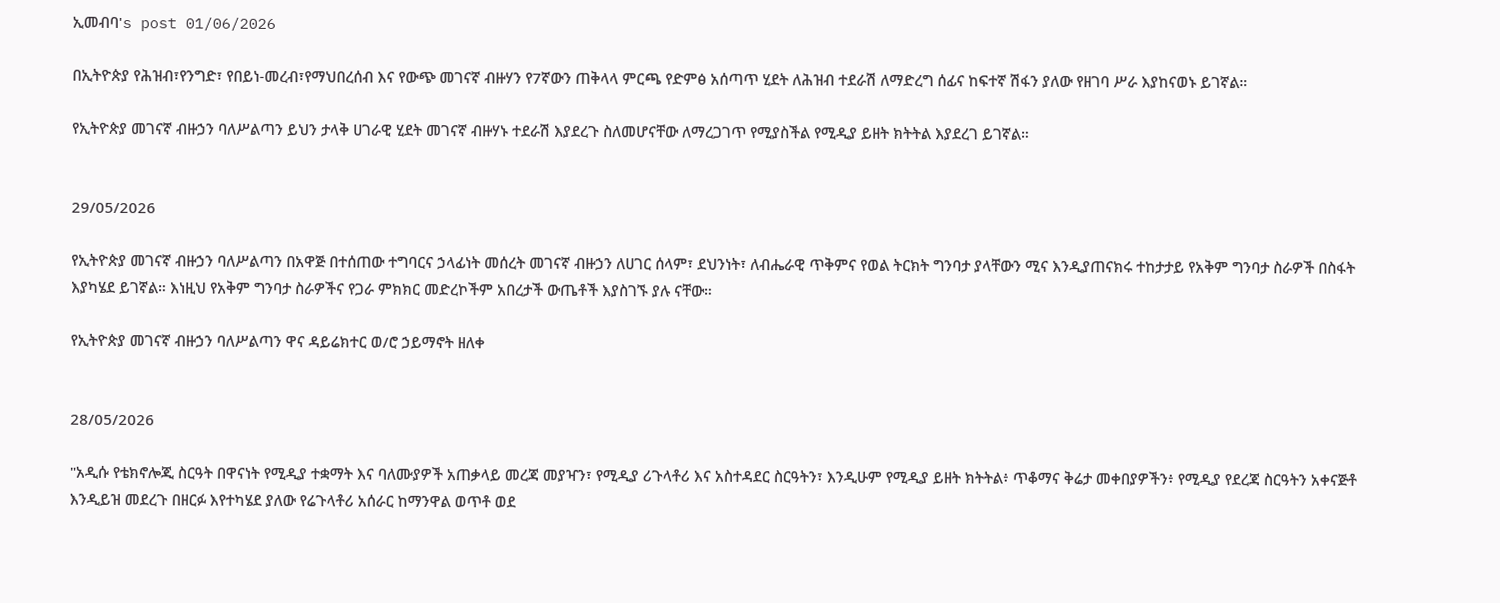ኢመብባ's post 01/06/2026

በኢትዮጵያ የሕዝብ፣የንግድ፣ የበይነ-መረብ፣የማህበረሰብ እና የውጭ መገናኛ ብዙሃን የ7ኛውን ጠቅላላ ምርጫ የድምፅ አሰጣጥ ሂደት ለሕዝብ ተደራሽ ለማድረግ ሰፊና ከፍተኛ ሽፋን ያለው የዘገባ ሥራ እያከናወኑ ይገኛል።

የኢትዮጵያ መገናኛ ብዙኃን ባለሥልጣን ይህን ታላቅ ሀገራዊ ሂደት መገናኛ ብዙሃኑ ተደራሽ እያደረጉ ስለመሆናቸው ለማረጋገጥ የሚያስችል የሚዲያ ይዘት ክትትል እያደረገ ይገኛል።


29/05/2026

የኢትዮጵያ መገናኛ ብዙኃን ባለሥልጣን በአዋጅ በተሰጠው ተግባርና ኃላፊነት መሰረት መገናኛ ብዙኃን ለሀገር ሰላም፣ ደህንነት፣ ለብሔራዊ ጥቅምና የወል ትርክት ግንባታ ያላቸውን ሚና እንዲያጠናክሩ ተከታታይ የአቅም ግንባታ ስራዎች በስፋት እያካሄደ ይገኛል። እነዚህ የአቅም ግንባታ ስራዎችና የጋራ ምክክር መድረኮችም አበረታች ውጤቶች እያስገኙ ያሉ ናቸው።

የኢትዮጵያ መገናኛ ብዙኃን ባለሥልጣን ዋና ዳይሬክተር ወ/ሮ ኃይማኖት ዘለቀ


28/05/2026

"አዲሱ የቴክኖሎጂ ስርዓት በዋናነት የሚዲያ ተቋማት እና ባለሙያዎች አጠቃላይ መረጃ መያዣን፣ የሚዲያ ሪጉላቶሪ እና አስተዳደር ስርዓትን፣ እንዲሁም የሚዲያ ይዘት ክትትል፥ ጥቆማና ቅሬታ መቀበያዎችን፥ የሚዲያ የደረጃ ስርዓትን አቀናጅቶ እንዲይዝ መደረጉ በዘርፉ እየተካሄደ ያለው የሬጉላቶሪ አሰራር ከማንዋል ወጥቶ ወደ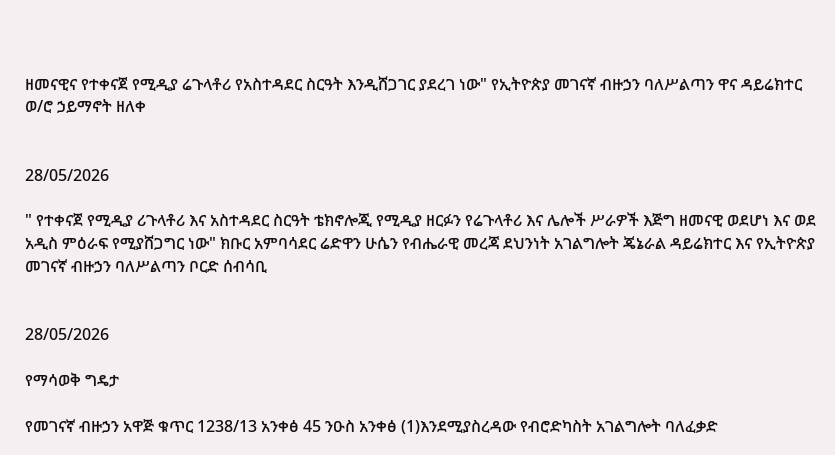ዘመናዊና የተቀናጀ የሚዲያ ሬጉላቶሪ የአስተዳደር ስርዓት እንዲሸጋገር ያደረገ ነው" የኢትዮጵያ መገናኛ ብዙኃን ባለሥልጣን ዋና ዳይሬክተር ወ/ሮ ኃይማኖት ዘለቀ


28/05/2026

" የተቀናጀ የሚዲያ ሪጉላቶሪ እና አስተዳደር ስርዓት ቴክኖሎጂ የሚዲያ ዘርፉን የሬጉላቶሪ እና ሌሎች ሥራዎች እጅግ ዘመናዊ ወደሆነ እና ወደ አዲስ ምዕራፍ የሚያሸጋግር ነው" ክቡር አምባሳደር ሬድዋን ሁሴን የብሔራዊ መረጃ ደህንነት አገልግሎት ጄኔራል ዳይሬክተር እና የኢትዮጵያ መገናኛ ብዙኃን ባለሥልጣን ቦርድ ሰብሳቢ


28/05/2026

የማሳወቅ ግዴታ

የመገናኛ ብዙኃን አዋጅ ቁጥር 1238/13 አንቀፅ 45 ንዑስ አንቀፅ (1)እንደሚያስረዳው የብሮድካስት አገልግሎት ባለፈቃድ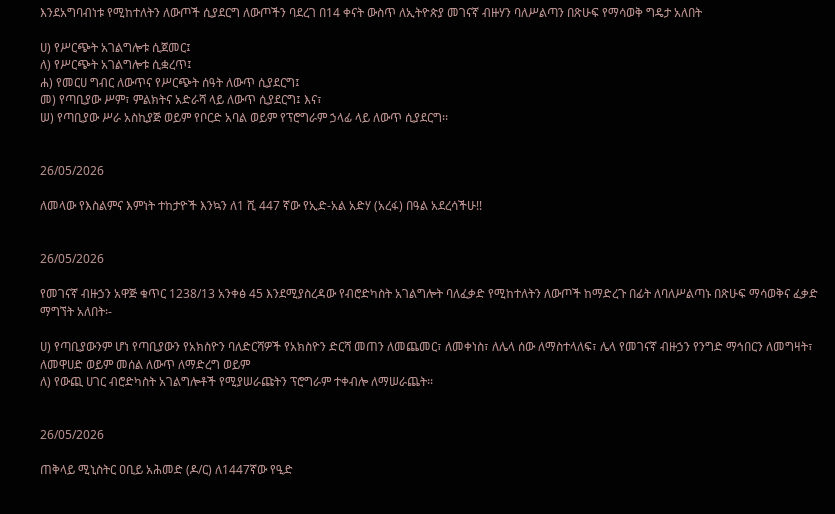እንደአግባብነቱ የሚከተለትን ለውጦች ሲያደርግ ለውጦችን ባደረገ በ14 ቀናት ውስጥ ለኢትዮጵያ መገናኛ ብዙሃን ባለሥልጣን በጽሁፍ የማሳወቅ ግዴታ አለበት

ሀ) የሥርጭት አገልግሎቱ ሲጀመር፤
ለ) የሥርጭት አገልግሎቱ ሲቋረጥ፤
ሐ) የመርሀ ግብር ለውጥና የሥርጭት ሰዓት ለውጥ ሲያደርግ፤
መ) የጣቢያው ሥም፣ ምልክትና አድራሻ ላይ ለውጥ ሲያደርግ፤ እና፣
ሠ) የጣቢያው ሥራ አስኪያጅ ወይም የቦርድ አባል ወይም የፕሮግራም ኃላፊ ላይ ለውጥ ሲያደርግ፡፡


26/05/2026

ለመላው የእስልምና እምነት ተከታዮች እንኳን ለ1 ሺ 447 ኛው የኢድ-አል አድሃ (አረፋ) በዓል አደረሳችሁ!!


26/05/2026

የመገናኛ ብዙኃን አዋጅ ቁጥር 1238/13 አንቀፅ 45 እንደሚያስረዳው የብሮድካስት አገልግሎት ባለፈቃድ የሚከተለትን ለውጦች ከማድረጉ በፊት ለባለሥልጣኑ በጽሁፍ ማሳወቅና ፈቃድ ማግኘት አለበት፡-

ሀ) የጣቢያውንም ሆነ የጣቢያውን የአክስዮን ባለድርሻዎች የአክስዮን ድርሻ መጠን ለመጨመር፣ ለመቀነስ፣ ለሌላ ሰው ለማስተላለፍ፣ ሌላ የመገናኛ ብዙኃን የንግድ ማኅበርን ለመግዛት፣ ለመዋሀድ ወይም መሰል ለውጥ ለማድረግ ወይም
ለ) የውጪ ሀገር ብሮድካስት አገልግሎቶች የሚያሠራጩትን ፕሮግራም ተቀብሎ ለማሠራጨት፡፡


26/05/2026

ጠቅላይ ሚኒስትር ዐቢይ አሕመድ (ዶ/ር) ለ1447ኛው የዒድ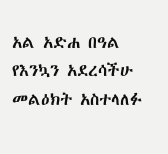አል አድሐ በዓል የእንኳን አደረሳችሁ መልዕክት አስተላለፉ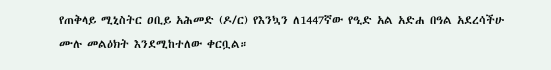የጠቅላይ ሚኒስትር ዐቢይ አሕመድ (ዶ/ር) የእንኳን ለ1447ኛው የዒድ አል አድሐ በዓል አደረሳችሁ ሙሉ መልዕክት እንደሚከተለው ቀርቧል።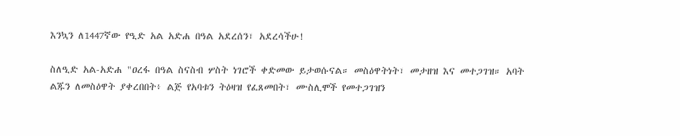እንኳን ለ1447ኛው የዒድ አል አድሐ በዓል አደረሰን፣ አደረሳችሁ!

ስለዒድ አል-አድሐ "ዐረፋ በዓል ስናስብ ሦስት ነገሮች ቀድመው ይታወሱናል። መስዕዋትነት፣ መታዘዝ እና መተጋገዝ። አባት ልጁን ለመስዕዋት ያቀረበበት፥ ልጅ የአባቱን ትዕዛዝ የፈጸመበት፣ ሙስሊሞች የመተጋገዝን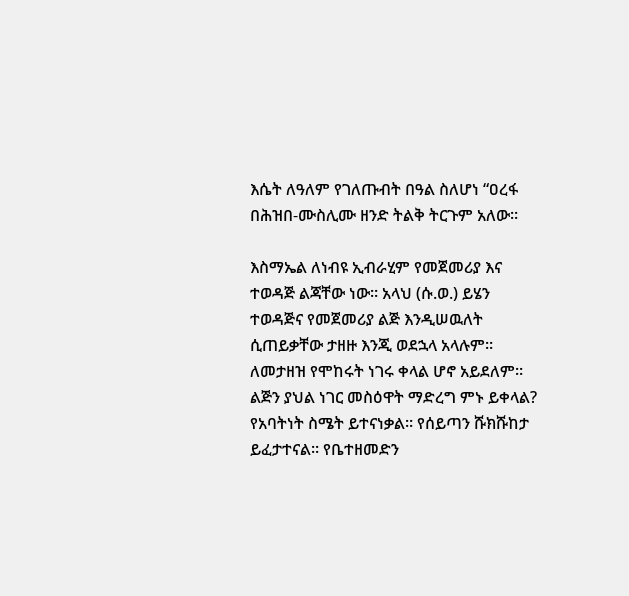እሴት ለዓለም የገለጡብት በዓል ስለሆነ “ዐረፋ በሕዝበ-ሙስሊሙ ዘንድ ትልቅ ትርጉም አለው።

እስማኤል ለነብዩ ኢብራሂም የመጀመሪያ እና ተወዳጅ ልጃቸው ነው። አላህ (ሱ.ወ.) ይሄን ተወዳጅና የመጀመሪያ ልጅ እንዲሠዉለት ሲጠይቃቸው ታዘዙ እንጂ ወደኋላ አላሉም። ለመታዘዝ የሞከሩት ነገሩ ቀላል ሆኖ አይደለም። ልጅን ያህል ነገር መስዕዋት ማድረግ ምኑ ይቀላል? የአባትነት ስሜት ይተናነቃል። የሰይጣን ሹክሹከታ ይፈታተናል። የቤተዘመድን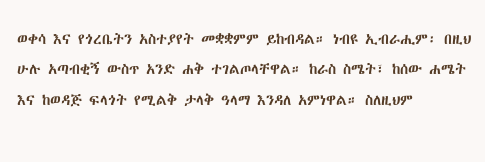ወቀሳ እና የጎረቤትን አስተያየት መቋቋምም ይከብዳል። ነብዩ ኢብራሒም፡ በዚህ ሁሉ አጣብቂኝ ውስጥ አንድ ሐቅ ተገልጦላቸዋል። ከራስ ስሜት፣ ከሰው ሐሜት እና ከወዳጅ ፍላጎት የሚልቅ ታላቅ ዓላማ እንዳለ አምነዋል። ስለዚህም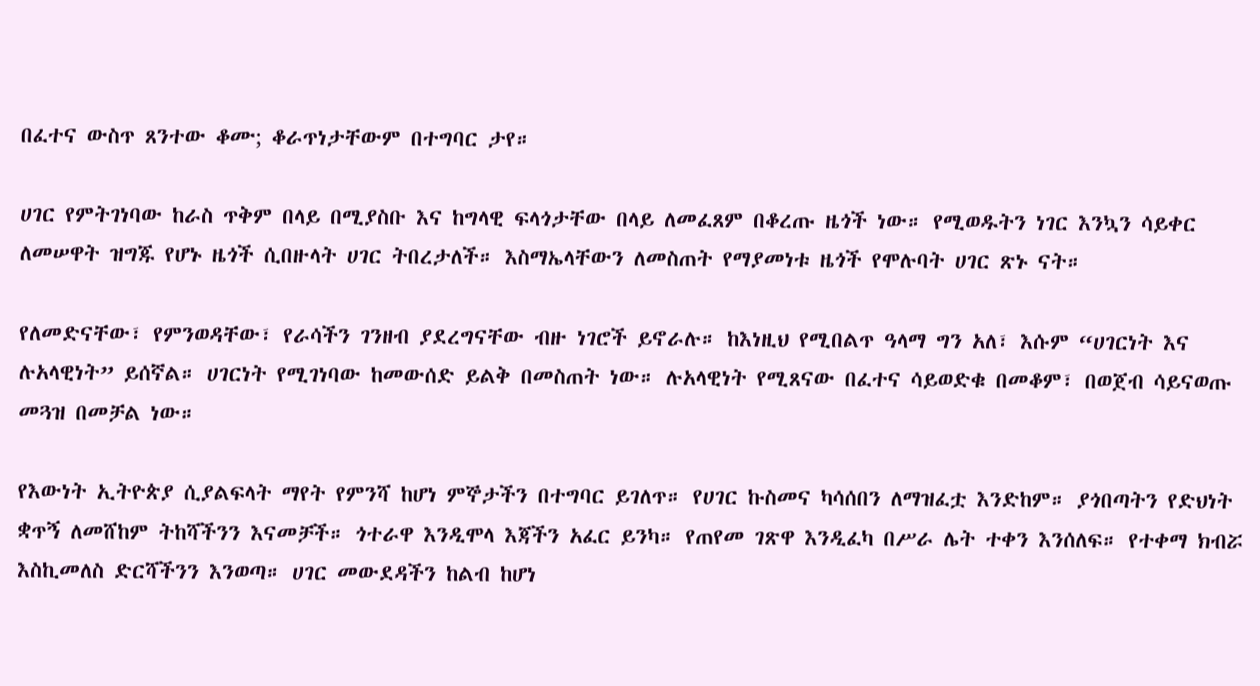በፈተና ውስጥ ጸንተው ቆሙ; ቆራጥነታቸውም በተግባር ታየ።

ሀገር የምትገነባው ከራስ ጥቅም በላይ በሚያስቡ እና ከግላዊ ፍላጎታቸው በላይ ለመፈጸም በቆረጡ ዜጎች ነው። የሚወዱትን ነገር እንኳን ሳይቀር ለመሠዋት ዝግጁ የሆኑ ዜጎች ሲበዙላት ሀገር ትበረታለች። እስማኤላቸውን ለመስጠት የማያመነቱ ዜጎች የሞሉባት ሀገር ጽኑ ናት።

የለመድናቸው፣ የምንወዳቸው፣ የራሳችን ገንዘብ ያደረግናቸው ብዙ ነገሮች ይኖራሉ። ከእነዚህ የሚበልጥ ዓላማ ግን አለ፣ እሱም “ሀገርነት እና ሉአላዊነት” ይሰኛል። ሀገርነት የሚገነባው ከመውሰድ ይልቅ በመስጠት ነው። ሉአላዊነት የሚጸናው በፈተና ሳይወድቁ በመቆም፣ በወጀብ ሳይናወጡ መጓዝ በመቻል ነው።

የእውነት ኢትዮጵያ ሲያልፍላት ማየት የምንሻ ከሆነ ምኞታችን በተግባር ይገለጥ። የሀገር ኩስመና ካሳሰበን ለማዝፈቷ እንድከም። ያጎበጣትን የድህነት ቋጥኝ ለመሸከም ትከሻችንን እናመቻች። ጎተራዋ እንዲሞላ እጃችን አፈር ይንካ። የጠየመ ገጽዋ እንዲፈካ በሥራ ሌት ተቀን እንሰለፍ። የተቀማ ክብሯ እስኪመለስ ድርሻችንን እንወጣ። ሀገር መውደዳችን ከልብ ከሆነ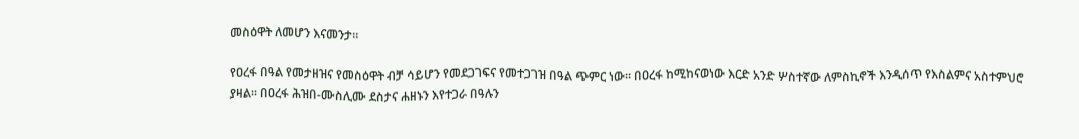መስዕዋት ለመሆን እናመንታ።

የዐረፋ በዓል የመታዘዝና የመስዕዋት ብቻ ሳይሆን የመደጋገፍና የመተጋገዝ በዓል ጭምር ነው። በዐረፋ ከሚከናወነው እርድ አንድ ሦስተኛው ለምስኪኖች እንዲሰጥ የእስልምና አስተምህሮ ያዛል። በዐረፋ ሕዝበ-ሙስሊሙ ደስታና ሐዘኑን እየተጋራ በዓሉን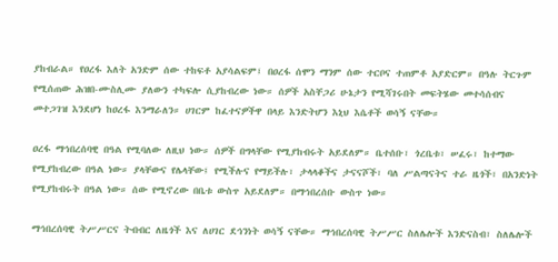ያከብራል። የዐረፋ እለት አንድም ሰው ተከፍቶ አያሳልፍም፤ በዐረፋ ሰሞን ማንም ሰው ተርቦና ተጠምቶ አያድርም። በዓሉ ትርጉም የሚሰጠው ሕዝበ-ሙስሊሙ ያለውን ተካፍሎ ሲያከብረው ነው። ሰዎች አስቸጋሪ ሁኔታን የሚሻገሩበት መፍትሄው መተሳሰብና መተጋገዝ እንደሆነ ከዐረፋ እንማራለን። ሀገርም ከፈተናዎችዋ በላይ እንድትሆን እኒህ እሴቶች ወሳኝ ናቸው።

ዐረፋ ማኅበረሰባዊ በዓል የሚባለው ለዚህ ነው። ሰዎች በግላቸው የሚያከብሩት አይደለም። ቤተሰቡ፣ ጎረቤቱ፣ ሠፈሩ፣ ከተማው የሚያከብረው በዓል ነው። ያላቸውና የሌላቸው፤ የሚችሉና የማይችሉ፣ ታላላቆችና ታናናሾች፣ ባለ ሥልጣናትና ተራ ዜጎች፣ በአንድነት የሚያከብሩት በዓል ነው። ሰው የሚኖረው በቤቱ ውስጥ አይደለም። በማኅበረሰቡ ውስጥ ነው።

ማኅበረሰባዊ ትሥሥርና ትብብር ለዜጎች እና ለሀገር ደኅንነት ወሳኝ ናቸው። ማኅበረሰባዊ ትሥሥር ስለሌሎች እንድናስብ፣ ስለሌሎች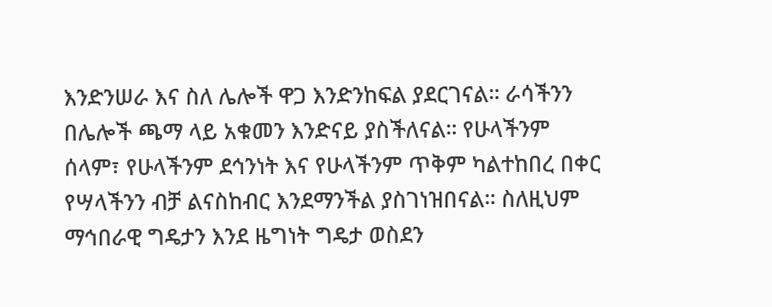እንድንሠራ እና ስለ ሌሎች ዋጋ እንድንከፍል ያደርገናል። ራሳችንን በሌሎች ጫማ ላይ አቁመን እንድናይ ያስችለናል። የሁላችንም ሰላም፣ የሁላችንም ደኅንነት እና የሁላችንም ጥቅም ካልተከበረ በቀር የሣላችንን ብቻ ልናስከብር እንደማንችል ያስገነዝበናል። ስለዚህም ማኅበራዊ ግዴታን እንደ ዜግነት ግዴታ ወስደን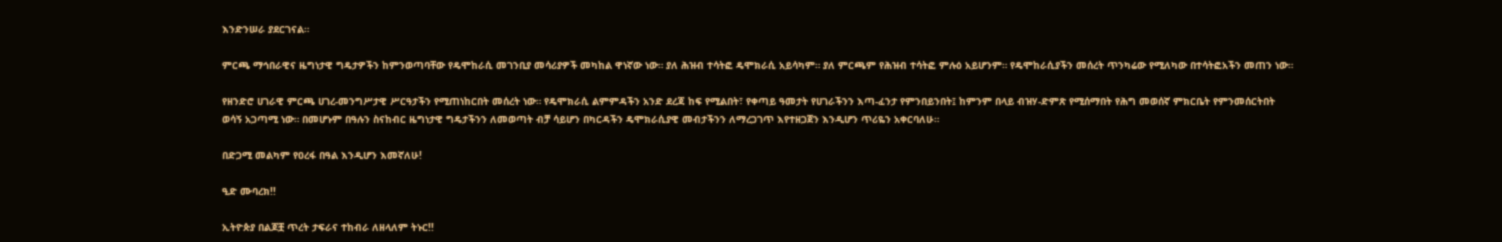እንድንሠራ ያደርገናል።

ምርጫ ማኅበራዊና ዜግነታዊ ግዴታዎችን ከምንወጣባቸው የዴሞከራሲ መገንቢያ መሳሪያዎች መካከል ዋነኛው ነው። ያለ ሕዝብ ተሳትፎ ዴሞክራሲ አይሳካም። ያለ ምርጫም የሕዝብ ተሳትፎ ምሉዕ አይሆንም። የዴሞከራሲያችን መሰረት ጥንካሬው የሚለካው በተሳትፎአችን መጠን ነው።

የዘንድሮ ሀገራዊ ምርጫ ሀገረ-መንግሥታዊ ሥርዓታችን የሚጠነከርበት መሰረት ነው። የዴሞክራሲ ልምምዳችን አንድ ደረጃ ከፍ የሚልበት፣ የቀጣይ ዓመታት የሀገራችንን እጣ-ፈንታ የምንበይንበት፤ ከምንም በላይ ብዝሃ-ድምጽ የሚሰማበት የሕግ መወሰኛ ምክርቤት የምንመሰርትበት ወሳኝ አጋጣሚ ነው። በመሆኑም በዓሉን ስናከብር ዜግነታዊ ግዴታችንን ለመወጣት ብቻ ሳይሆን በካርዳችን ዴሞክራሲያዊ መብታችንን ለማረጋገጥ እየተዘጋጀን እንዲሆን ጥሪዬን አቀርባለሁ።

በድጋሚ መልካም የዐረፋ በዓል እንዲሆን እመኛለሁ!

ዒድ ሙባረክ!!

ኢትዮጵያ በልጆቿ ጥረት ታፍራና ተከብራ ለዘላለም ትኑር!!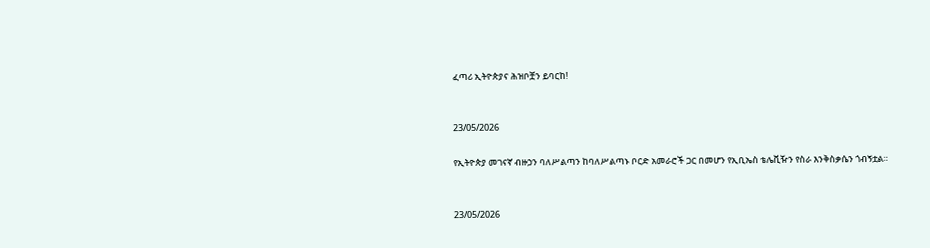ፈጣሪ ኢትዮጵያና ሕዝቦቿን ይባርከ!


23/05/2026

የኢትዮጵያ መገናኛ ብዙኃን ባለሥልጣን ከባለሥልጣኑ ቦርድ አመራሮች ጋር በመሆን የኢቢኤስ ቴሌቪዥን የስራ እንቅስቃሴን ጎብኝቷል።


23/05/2026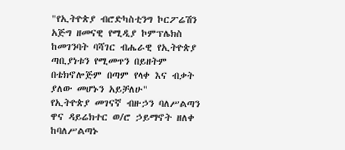"የኢትዮጵያ ብሮድካስቲንግ ኮርፖሬሽን አጅግ ዘመናዊ የሚዲያ ኮምፕሌክስ ከመገንባት ባሻገር ብሔራዊ የኢትዮጵያ ጣቢያነቱን የሚመጥን በይዘትም በቴክኖሎጅም በጣም የላቀ እና ብቃት ያለው መሆኑን አይቻለሁ"
የኢትዮጵያ መገናኛ ብዙኃን ባለሥልጣን ዋና ዳይሬክተር ወ/ሮ ኃይማኖት ዘለቀ ከባለሥልጣኑ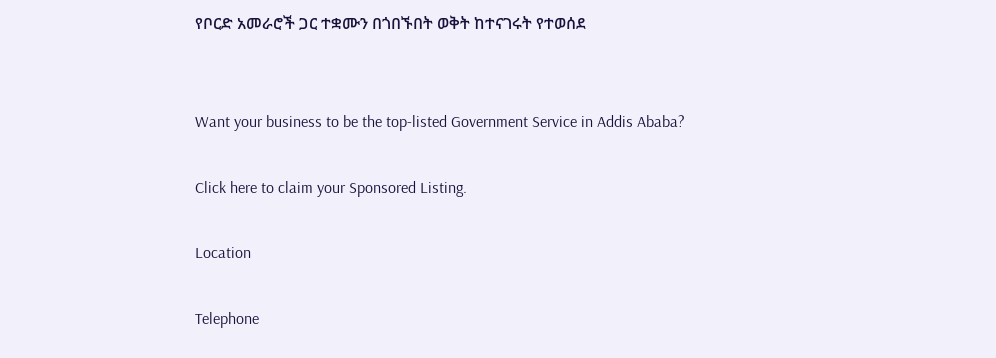የቦርድ አመራሮች ጋር ተቋሙን በጎበኙበት ወቅት ከተናገሩት የተወሰደ


Want your business to be the top-listed Government Service in Addis Ababa?

Click here to claim your Sponsored Listing.

Location

Telephone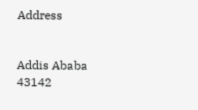Address


Addis Ababa
43142